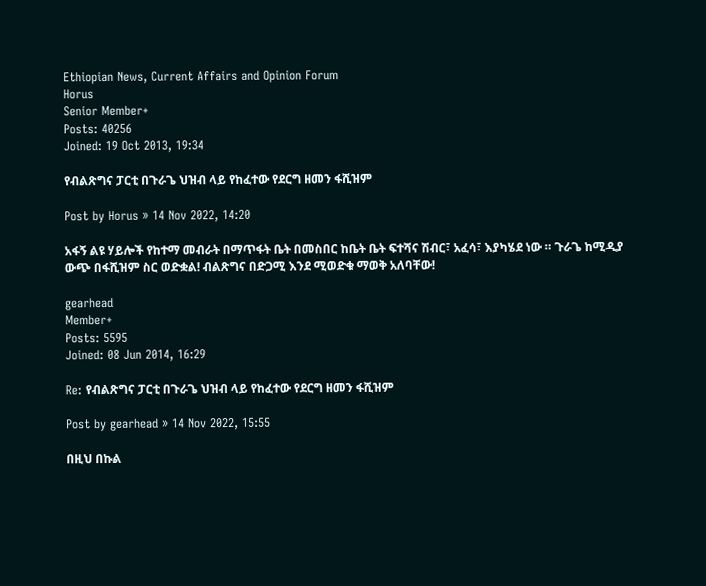Ethiopian News, Current Affairs and Opinion Forum
Horus
Senior Member+
Posts: 40256
Joined: 19 Oct 2013, 19:34

የብልጽግና ፓርቲ በጉራጌ ህዝብ ላይ የከፈተው የደርግ ዘመን ፋሺዝም

Post by Horus » 14 Nov 2022, 14:20

አፋኝ ልዩ ሃይሎች የከተማ መብራት በማጥፋት ቤት በመስበር ከቤት ቤት ፍተሻና ሽብር፣ አፈሳ፣ እያካሄደ ነው ። ጉራጌ ከሚዲያ ውጭ በፋሺዝም ስር ወድቋል! ብልጽግና በድጋሚ እንደ ሚወድቁ ማወቅ አለባቸው!

gearhead
Member+
Posts: 5595
Joined: 08 Jun 2014, 16:29

Re: የብልጽግና ፓርቲ በጉራጌ ህዝብ ላይ የከፈተው የደርግ ዘመን ፋሺዝም

Post by gearhead » 14 Nov 2022, 15:55

በዚህ በኩል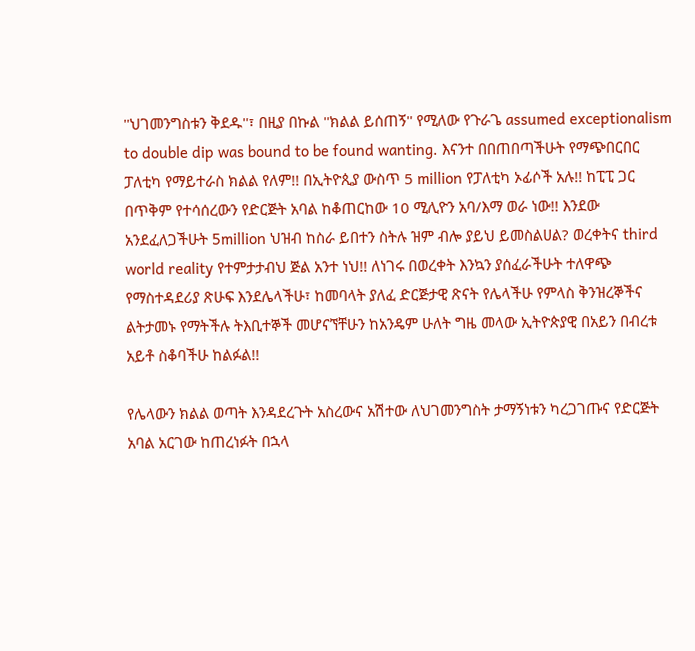''ህገመንግስቱን ቅደዱ''፣ በዚያ በኩል ''ክልል ይሰጠኝ'' የሚለው የጉራጌ assumed exceptionalism to double dip was bound to be found wanting. እናንተ በበጠበጣችሁት የማጭበርበር ፓለቲካ የማይተራስ ክልል የለም!! በኢትዮጲያ ውስጥ 5 million የፓለቲካ ኦፊሶች አሉ!! ከፒፒ ጋር በጥቅም የተሳሰረውን የድርጅት አባል ከቆጠርከው 10 ሚሊዮን አባ/እማ ወራ ነው!! እንደው አንደፈለጋችሁት 5million ህዝብ ከስራ ይበተን ስትሉ ዝም ብሎ ያይህ ይመስልሀል? ወረቀትና third world reality የተምታታብህ ጅል አንተ ነህ!! ለነገሩ በወረቀት እንኳን ያሰፈራችሁት ተለዋጭ የማስተዳደሪያ ጽሁፍ እንደሌላችሁ፣ ከመባላት ያለፈ ድርጅታዊ ጽናት የሌላችሁ የምላስ ቅንዝረኞችና ልትታመኑ የማትችሉ ትእቢተኞች መሆናኘቸሁን ከአንዴም ሁለት ግዜ መላው ኢትዮጵያዊ በአይን በብረቱ አይቶ ስቆባችሁ ከልፉል!!

የሌላውን ክልል ወጣት እንዳደረጉት አስረውና አሽተው ለህገመንግስት ታማኝነቱን ካረጋገጡና የድርጅት አባል አርገው ከጠረነፉት በኋላ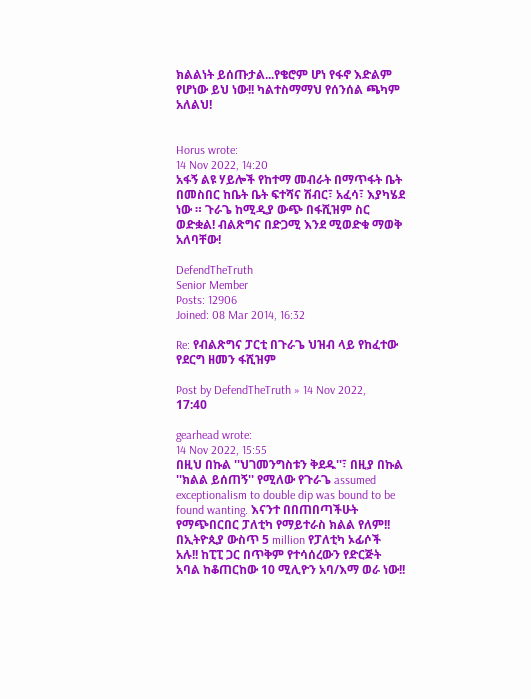ክልልነት ይሰጡታል...የቄሮም ሆነ የፋኖ እድልም የሆነው ይህ ነው!! ካልተስማማህ የሰንሰል ጫካም አለልህ!


Horus wrote:
14 Nov 2022, 14:20
አፋኝ ልዩ ሃይሎች የከተማ መብራት በማጥፋት ቤት በመስበር ከቤት ቤት ፍተሻና ሽብር፣ አፈሳ፣ እያካሄደ ነው ። ጉራጌ ከሚዲያ ውጭ በፋሺዝም ስር ወድቋል! ብልጽግና በድጋሚ እንደ ሚወድቁ ማወቅ አለባቸው!

DefendTheTruth
Senior Member
Posts: 12906
Joined: 08 Mar 2014, 16:32

Re: የብልጽግና ፓርቲ በጉራጌ ህዝብ ላይ የከፈተው የደርግ ዘመን ፋሺዝም

Post by DefendTheTruth » 14 Nov 2022, 17:40

gearhead wrote:
14 Nov 2022, 15:55
በዚህ በኩል ''ህገመንግስቱን ቅደዱ''፣ በዚያ በኩል ''ክልል ይሰጠኝ'' የሚለው የጉራጌ assumed exceptionalism to double dip was bound to be found wanting. እናንተ በበጠበጣችሁት የማጭበርበር ፓለቲካ የማይተራስ ክልል የለም!! በኢትዮጲያ ውስጥ 5 million የፓለቲካ ኦፊሶች አሉ!! ከፒፒ ጋር በጥቅም የተሳሰረውን የድርጅት አባል ከቆጠርከው 10 ሚሊዮን አባ/እማ ወራ ነው!!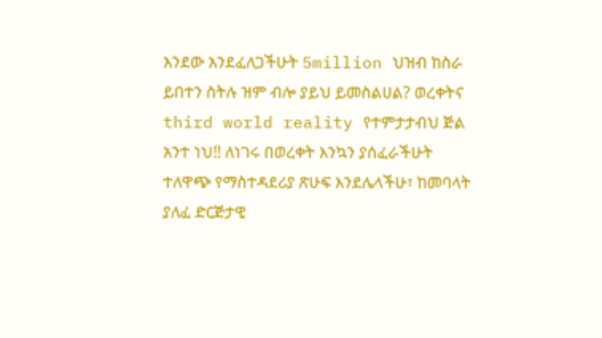እንደው አንደፈለጋችሁት 5million ህዝብ ከስራ ይበተን ስትሉ ዝም ብሎ ያይህ ይመስልሀል? ወረቀትና third world reality የተምታታብህ ጅል አንተ ነህ!! ለነገሩ በወረቀት እንኳን ያሰፈራችሁት ተለዋጭ የማስተዳደሪያ ጽሁፍ እንደሌላችሁ፣ ከመባላት ያለፈ ድርጅታዊ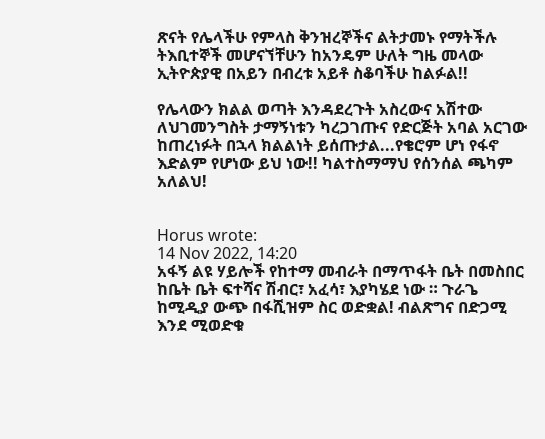ጽናት የሌላችሁ የምላስ ቅንዝረኞችና ልትታመኑ የማትችሉ ትእቢተኞች መሆናኘቸሁን ከአንዴም ሁለት ግዜ መላው ኢትዮጵያዊ በአይን በብረቱ አይቶ ስቆባችሁ ከልፉል!!

የሌላውን ክልል ወጣት እንዳደረጉት አስረውና አሽተው ለህገመንግስት ታማኝነቱን ካረጋገጡና የድርጅት አባል አርገው ከጠረነፉት በኋላ ክልልነት ይሰጡታል...የቄሮም ሆነ የፋኖ እድልም የሆነው ይህ ነው!! ካልተስማማህ የሰንሰል ጫካም አለልህ!


Horus wrote:
14 Nov 2022, 14:20
አፋኝ ልዩ ሃይሎች የከተማ መብራት በማጥፋት ቤት በመስበር ከቤት ቤት ፍተሻና ሽብር፣ አፈሳ፣ እያካሄደ ነው ። ጉራጌ ከሚዲያ ውጭ በፋሺዝም ስር ወድቋል! ብልጽግና በድጋሚ እንደ ሚወድቁ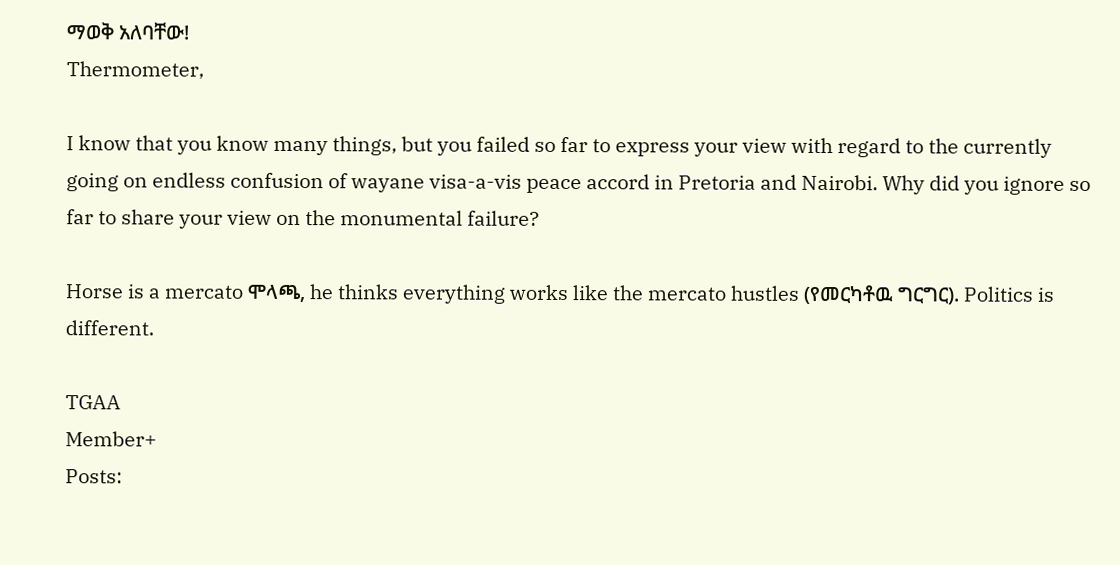ማወቅ አለባቸው!
Thermometer,

I know that you know many things, but you failed so far to express your view with regard to the currently going on endless confusion of wayane visa-a-vis peace accord in Pretoria and Nairobi. Why did you ignore so far to share your view on the monumental failure?

Horse is a mercato ሞላጫ, he thinks everything works like the mercato hustles (የመርካቶዉ ግርግር). Politics is different.

TGAA
Member+
Posts: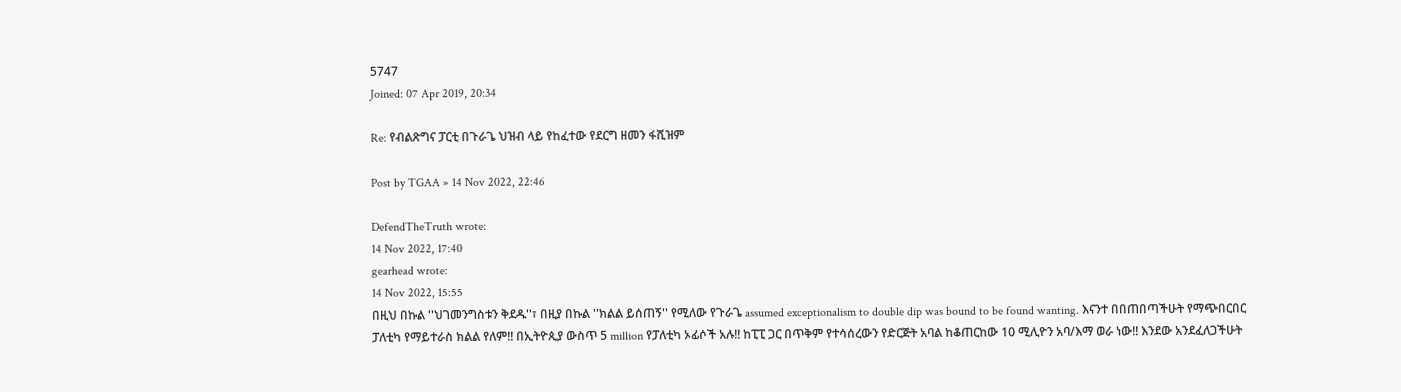5747
Joined: 07 Apr 2019, 20:34

Re: የብልጽግና ፓርቲ በጉራጌ ህዝብ ላይ የከፈተው የደርግ ዘመን ፋሺዝም

Post by TGAA » 14 Nov 2022, 22:46

DefendTheTruth wrote:
14 Nov 2022, 17:40
gearhead wrote:
14 Nov 2022, 15:55
በዚህ በኩል ''ህገመንግስቱን ቅደዱ''፣ በዚያ በኩል ''ክልል ይሰጠኝ'' የሚለው የጉራጌ assumed exceptionalism to double dip was bound to be found wanting. እናንተ በበጠበጣችሁት የማጭበርበር ፓለቲካ የማይተራስ ክልል የለም!! በኢትዮጲያ ውስጥ 5 million የፓለቲካ ኦፊሶች አሉ!! ከፒፒ ጋር በጥቅም የተሳሰረውን የድርጅት አባል ከቆጠርከው 10 ሚሊዮን አባ/እማ ወራ ነው!! እንደው አንደፈለጋችሁት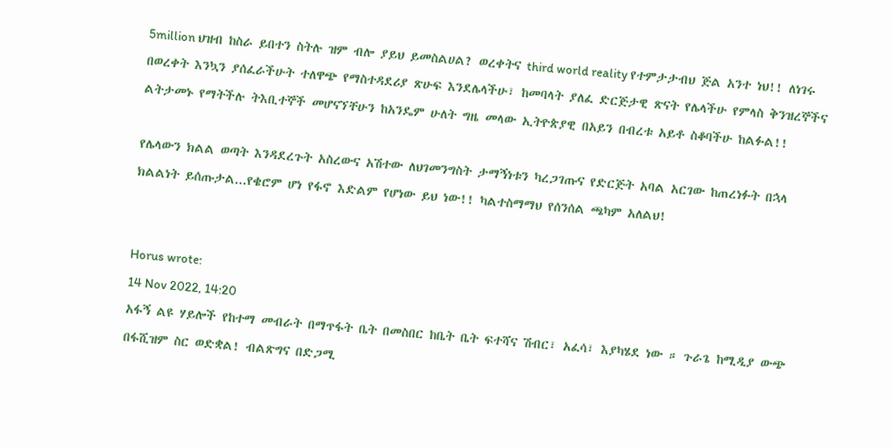5million ህዝብ ከስራ ይበተን ስትሉ ዝም ብሎ ያይህ ይመስልሀል? ወረቀትና third world reality የተምታታብህ ጅል አንተ ነህ!! ለነገሩ በወረቀት እንኳን ያሰፈራችሁት ተለዋጭ የማስተዳደሪያ ጽሁፍ እንደሌላችሁ፣ ከመባላት ያለፈ ድርጅታዊ ጽናት የሌላችሁ የምላስ ቅንዝረኞችና ልትታመኑ የማትችሉ ትእቢተኞች መሆናኘቸሁን ከአንዴም ሁለት ግዜ መላው ኢትዮጵያዊ በአይን በብረቱ አይቶ ስቆባችሁ ከልፉል!!

የሌላውን ክልል ወጣት እንዳደረጉት አስረውና አሽተው ለህገመንግስት ታማኝነቱን ካረጋገጡና የድርጅት አባል አርገው ከጠረነፉት በኋላ ክልልነት ይሰጡታል...የቄሮም ሆነ የፋኖ እድልም የሆነው ይህ ነው!! ካልተስማማህ የሰንሰል ጫካም አለልህ!


Horus wrote:
14 Nov 2022, 14:20
አፋኝ ልዩ ሃይሎች የከተማ መብራት በማጥፋት ቤት በመስበር ከቤት ቤት ፍተሻና ሽብር፣ አፈሳ፣ እያካሄደ ነው ። ጉራጌ ከሚዲያ ውጭ በፋሺዝም ስር ወድቋል! ብልጽግና በድጋሚ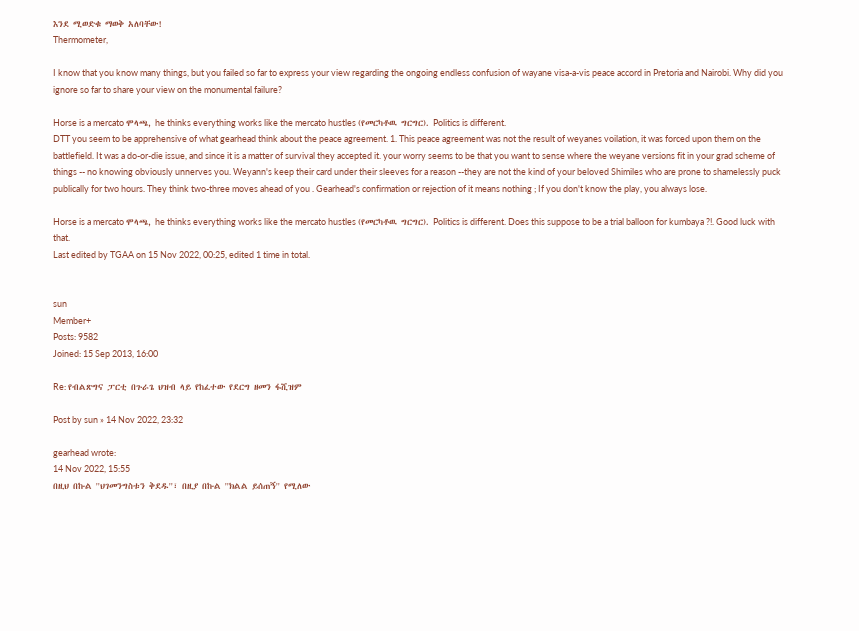እንደ ሚወድቁ ማወቅ አለባቸው!
Thermometer,

I know that you know many things, but you failed so far to express your view regarding the ongoing endless confusion of wayane visa-a-vis peace accord in Pretoria and Nairobi. Why did you ignore so far to share your view on the monumental failure?

Horse is a mercato ሞላጫ, he thinks everything works like the mercato hustles (የመርካቶዉ ግርግር). Politics is different.
DTT you seem to be apprehensive of what gearhead think about the peace agreement. 1. This peace agreement was not the result of weyanes voilation, it was forced upon them on the battlefield. It was a do-or-die issue, and since it is a matter of survival they accepted it. your worry seems to be that you want to sense where the weyane versions fit in your grad scheme of things -- no knowing obviously unnerves you. Weyann's keep their card under their sleeves for a reason --they are not the kind of your beloved Shimiles who are prone to shamelessly puck publically for two hours. They think two-three moves ahead of you . Gearhead's confirmation or rejection of it means nothing ; If you don't know the play, you always lose.

Horse is a mercato ሞላጫ, he thinks everything works like the mercato hustles (የመርካቶዉ ግርግር). Politics is different. Does this suppose to be a trial balloon for kumbaya ?!. Good luck with that.
Last edited by TGAA on 15 Nov 2022, 00:25, edited 1 time in total.


sun
Member+
Posts: 9582
Joined: 15 Sep 2013, 16:00

Re: የብልጽግና ፓርቲ በጉራጌ ህዝብ ላይ የከፈተው የደርግ ዘመን ፋሺዝም

Post by sun » 14 Nov 2022, 23:32

gearhead wrote:
14 Nov 2022, 15:55
በዚህ በኩል ''ህገመንግስቱን ቅደዱ''፣ በዚያ በኩል ''ክልል ይሰጠኝ'' የሚለው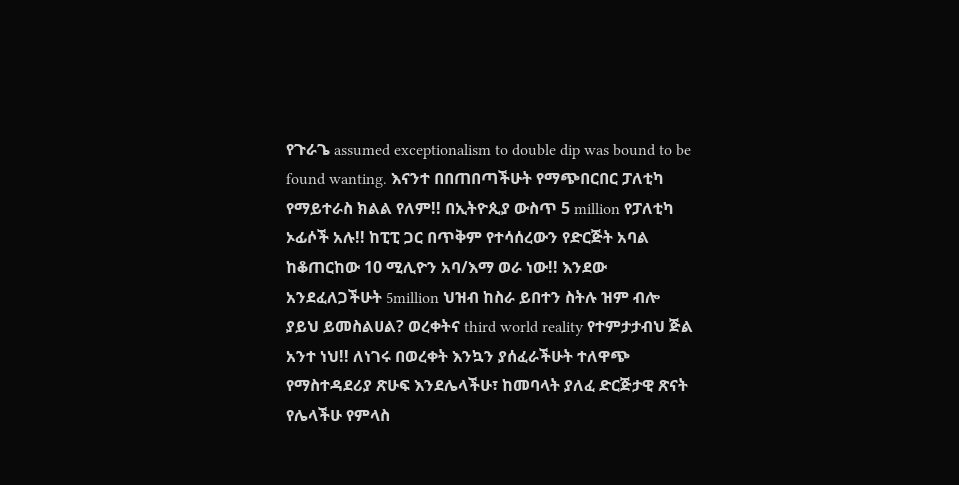የጉራጌ assumed exceptionalism to double dip was bound to be found wanting. እናንተ በበጠበጣችሁት የማጭበርበር ፓለቲካ የማይተራስ ክልል የለም!! በኢትዮጲያ ውስጥ 5 million የፓለቲካ ኦፊሶች አሉ!! ከፒፒ ጋር በጥቅም የተሳሰረውን የድርጅት አባል ከቆጠርከው 10 ሚሊዮን አባ/እማ ወራ ነው!! እንደው አንደፈለጋችሁት 5million ህዝብ ከስራ ይበተን ስትሉ ዝም ብሎ ያይህ ይመስልሀል? ወረቀትና third world reality የተምታታብህ ጅል አንተ ነህ!! ለነገሩ በወረቀት እንኳን ያሰፈራችሁት ተለዋጭ የማስተዳደሪያ ጽሁፍ እንደሌላችሁ፣ ከመባላት ያለፈ ድርጅታዊ ጽናት የሌላችሁ የምላስ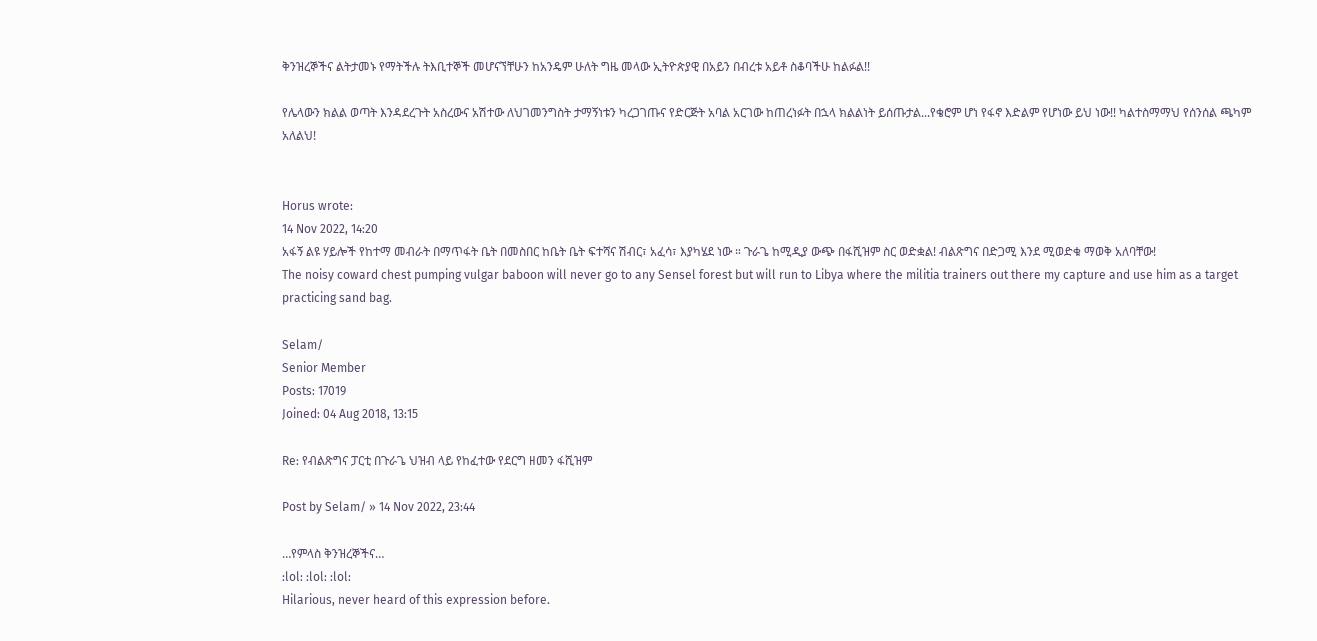ቅንዝረኞችና ልትታመኑ የማትችሉ ትእቢተኞች መሆናኘቸሁን ከአንዴም ሁለት ግዜ መላው ኢትዮጵያዊ በአይን በብረቱ አይቶ ስቆባችሁ ከልፉል!!

የሌላውን ክልል ወጣት እንዳደረጉት አስረውና አሽተው ለህገመንግስት ታማኝነቱን ካረጋገጡና የድርጅት አባል አርገው ከጠረነፉት በኋላ ክልልነት ይሰጡታል...የቄሮም ሆነ የፋኖ እድልም የሆነው ይህ ነው!! ካልተስማማህ የሰንሰል ጫካም አለልህ!


Horus wrote:
14 Nov 2022, 14:20
አፋኝ ልዩ ሃይሎች የከተማ መብራት በማጥፋት ቤት በመስበር ከቤት ቤት ፍተሻና ሽብር፣ አፈሳ፣ እያካሄደ ነው ። ጉራጌ ከሚዲያ ውጭ በፋሺዝም ስር ወድቋል! ብልጽግና በድጋሚ እንደ ሚወድቁ ማወቅ አለባቸው!
The noisy coward chest pumping vulgar baboon will never go to any Sensel forest but will run to Libya where the militia trainers out there my capture and use him as a target practicing sand bag.

Selam/
Senior Member
Posts: 17019
Joined: 04 Aug 2018, 13:15

Re: የብልጽግና ፓርቲ በጉራጌ ህዝብ ላይ የከፈተው የደርግ ዘመን ፋሺዝም

Post by Selam/ » 14 Nov 2022, 23:44

…የምላስ ቅንዝረኞችና…
:lol: :lol: :lol:
Hilarious, never heard of this expression before.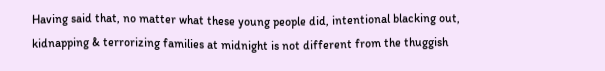Having said that, no matter what these young people did, intentional blacking out, kidnapping & terrorizing families at midnight is not different from the thuggish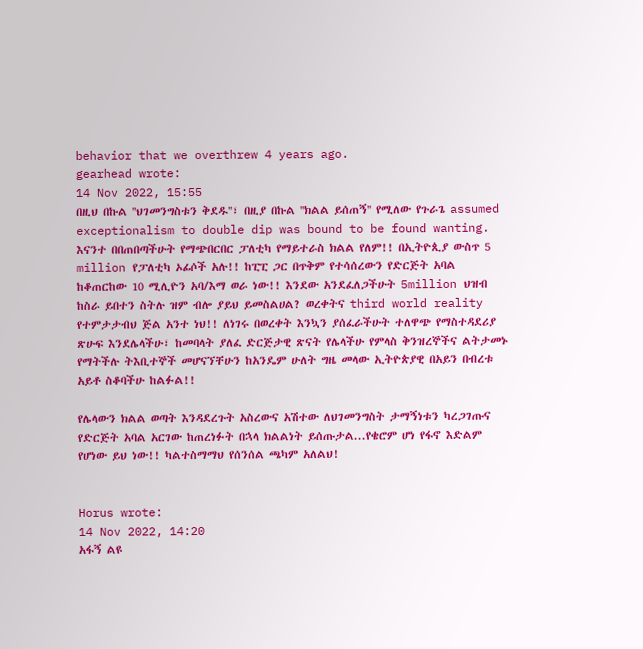behavior that we overthrew 4 years ago.
gearhead wrote:
14 Nov 2022, 15:55
በዚህ በኩል ''ህገመንግስቱን ቅደዱ''፣ በዚያ በኩል ''ክልል ይሰጠኝ'' የሚለው የጉራጌ assumed exceptionalism to double dip was bound to be found wanting. እናንተ በበጠበጣችሁት የማጭበርበር ፓለቲካ የማይተራስ ክልል የለም!! በኢትዮጲያ ውስጥ 5 million የፓለቲካ ኦፊሶች አሉ!! ከፒፒ ጋር በጥቅም የተሳሰረውን የድርጅት አባል ከቆጠርከው 10 ሚሊዮን አባ/እማ ወራ ነው!! እንደው አንደፈለጋችሁት 5million ህዝብ ከስራ ይበተን ስትሉ ዝም ብሎ ያይህ ይመስልሀል? ወረቀትና third world reality የተምታታብህ ጅል አንተ ነህ!! ለነገሩ በወረቀት እንኳን ያሰፈራችሁት ተለዋጭ የማስተዳደሪያ ጽሁፍ እንደሌላችሁ፣ ከመባላት ያለፈ ድርጅታዊ ጽናት የሌላችሁ የምላስ ቅንዝረኞችና ልትታመኑ የማትችሉ ትእቢተኞች መሆናኘቸሁን ከአንዴም ሁለት ግዜ መላው ኢትዮጵያዊ በአይን በብረቱ አይቶ ስቆባችሁ ከልፉል!!

የሌላውን ክልል ወጣት እንዳደረጉት አስረውና አሽተው ለህገመንግስት ታማኝነቱን ካረጋገጡና የድርጅት አባል አርገው ከጠረነፉት በኋላ ክልልነት ይሰጡታል...የቄሮም ሆነ የፋኖ እድልም የሆነው ይህ ነው!! ካልተስማማህ የሰንሰል ጫካም አለልህ!


Horus wrote:
14 Nov 2022, 14:20
አፋኝ ልዩ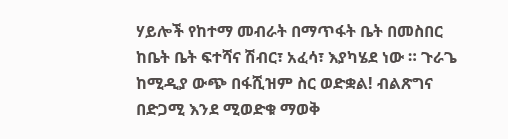ሃይሎች የከተማ መብራት በማጥፋት ቤት በመስበር ከቤት ቤት ፍተሻና ሽብር፣ አፈሳ፣ እያካሄደ ነው ። ጉራጌ ከሚዲያ ውጭ በፋሺዝም ስር ወድቋል! ብልጽግና በድጋሚ እንደ ሚወድቁ ማወቅ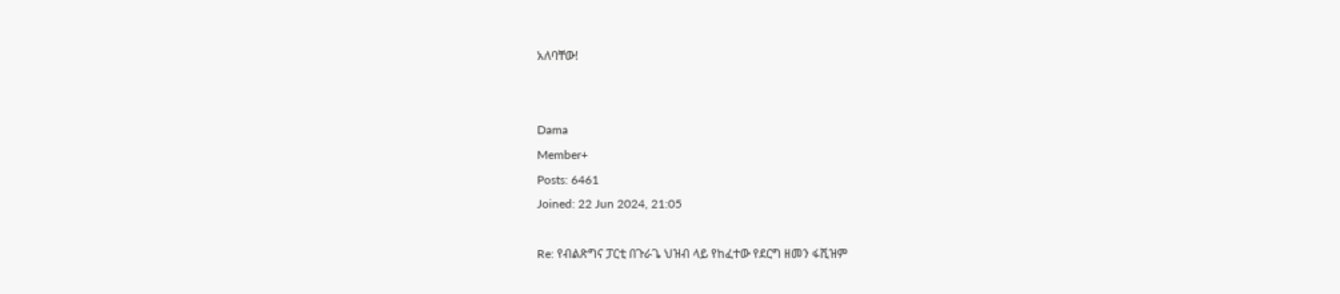አለባቸው!


Dama
Member+
Posts: 6461
Joined: 22 Jun 2024, 21:05

Re: የብልጽግና ፓርቲ በጉራጌ ህዝብ ላይ የከፈተው የደርግ ዘመን ፋሺዝም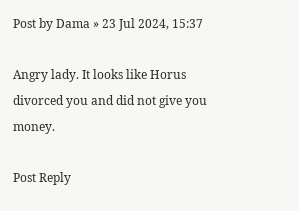Post by Dama » 23 Jul 2024, 15:37

Angry lady. It looks like Horus divorced you and did not give you money.

Post Reply